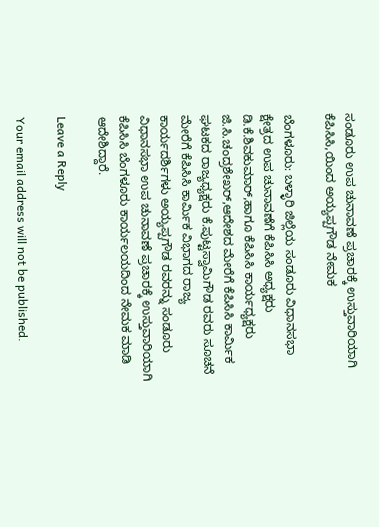ಸಂಡೂರು ಉಪ ಚುನಾವಣೆ ಪ್ರಚಾರಕ್ಕೆ ಉಸ್ತುವಾರಿಯಾಗಿ ಕೆಪಿಸಿಸಿ,ಯಿಂದ ಅಯ್ಯಪ್ಪಗೌಡ ನೇಮಕ

ಬೆಂಗಳೂರು: ಬಳ್ಳಾರಿ ಜಿಲ್ಲೆಯ ಸಂಡೂರು ವಿಧಾನಸಭಾ ಕ್ಷೇತ್ರದ ಉಪ ಚುನಾವಣೆಗೆ ಕೆಪಿಸಿಸಿ ಅಧ್ಯಕ್ಷರು ಡಿ.ಕೆ.ಶಿವಕುಮಾರ್,ಹಾಗೂ ಕೆಪಿಸಿಸಿ ಕಾರ್ಯಧ್ಯಕ್ಷರು ಜಿ.ಸಿ.ಚಂದ್ರಶೇಖರ್,ಆದೇಶದ ಮೇರೆಗೆ ಕೆಪಿಸಿಸಿ ಕಾರ್ಮಿಕ ಘಟಕದ ರಾಜ್ಯಧ್ಯಕ್ಷರು ಕೆ.ಪುಟ್ಟಸ್ವಾಮಿಗೌಡ ರವರು ಸೂಚನೆ ಮೇರೆಗೆ ಕೆಪಿಸಿಸಿ ಕಾರ್ಮಿಕ ವಿಭಾಗದ ರಾಜ್ಯ ಕಾರ್ಯದರ್ಶಿಗಳು ಅಯ್ಯಪ್ಪಗೌಡ ರವರನ್ನು ಸಂಡೂರು ವಿಧಾನಸಭಾ ಉಪ ಚುನಾವಣೆ ಪ್ರಚಾರಕ್ಕೆ ಉಸ್ತುವಾರಿಯಾಗಿ ಕೆಪಿಸಿಸಿ ಬೆಂಗಳೂರು ಕಾರ್ಯಲಯದಿಂದ ನೇಮಕ ಮಾಡಿ ಆದೇಶಿದ್ದಾರೆ.

Leave a Reply

Your email address will not be published.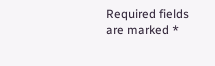Required fields are marked *